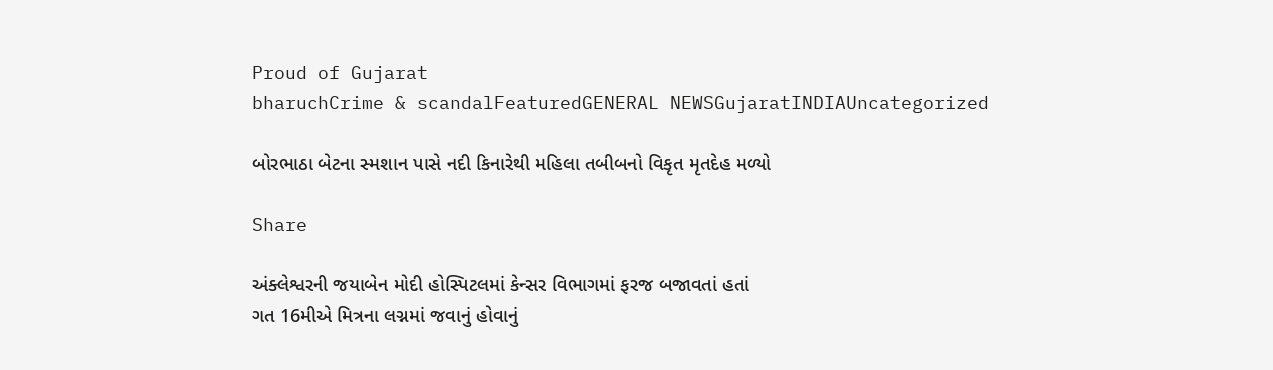Proud of Gujarat
bharuchCrime & scandalFeaturedGENERAL NEWSGujaratINDIAUncategorized

બોરભાઠા બેટના સ્મશાન પાસે નદી કિનારેથી મહિલા તબીબનો વિકૃત મૃતદેહ મળ્યો

Share

અંક્લેશ્વરની જયાબેન મોદી હોસ્પિટલમાં કેન્સર વિભાગમાં ફરજ બજાવતાં હતાં
ગત 16મીએ મિત્રના લગ્નમાં જવાનું હોવાનું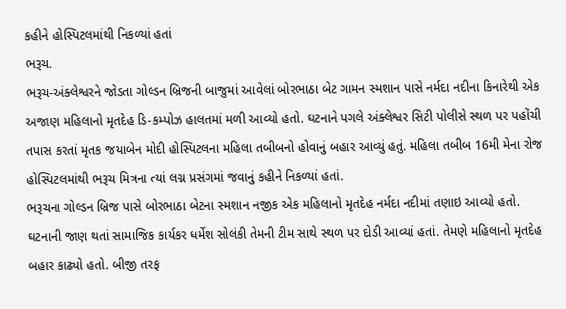કહીને હોસ્પિટલમાંથી નિકળ્યાં હતાં
ભરૂચ.
ભરૂચ-અંક્લેશ્વરને જોડતા ગોલ્ડન બ્રિજની બાજુમાં આવેલાં બોરભાઠા બેટ ગામન સ્મશાન પાસે નર્મદા નદીના કિનારેથી એક અજાણ મહિલાનો મૃતદેહ ડિ-કમ્પોઝ હાલતમાં મળી આવ્યો હતો. ઘટનાને પગલે અંક્લેશ્વર સિટી પોલીસે સ્થળ પર પહોંચી તપાસ કરતાં મૃતક જયાબેન મોદી હોસ્પિટલના મહિલા તબીબનો હોવાનું બહાર આવ્યું હતું. મહિલા તબીબ 16મી મેના રોજ હોસ્પિટલમાંથી ભરૂચ મિત્રના ત્યાં લગ્ન પ્રસંગમાં જવાનું કહીને નિકળ્યાં હતાં.
ભરૂચના ગોલ્ડન બ્રિજ પાસે બોરભાઠા બેટના સ્મશાન નજીક એક મહિલાનો મૃતદેહ નર્મદા નદીમાં તણાઇ આવ્યો હતો.  ઘટનાની જાણ થતાં સામાજિક કાર્યકર ધર્મેશ સોલંકી તેમની ટીમ સાથે સ્થળ પર દોડી આવ્યાં હતાં. તેમણે મહિલાનો મૃતદેહ બહાર કાઢ્યો હતો. બીજી તરફ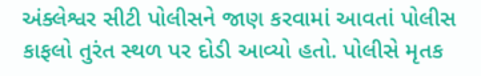અંક્લેશ્વર સીટી પોલીસને જાણ કરવામાં આવતાં પોલીસ કાફલો તુરંત સ્થળ પર દોડી આવ્યો હતો. પોલીસે મૃતક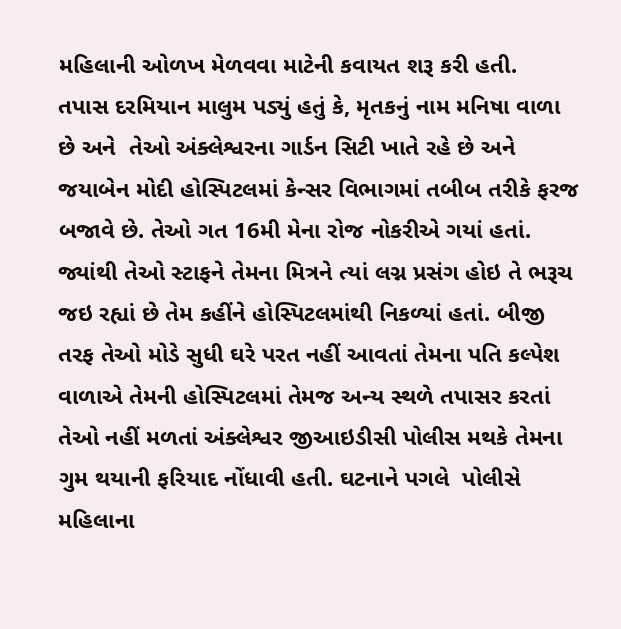મહિલાની ઓળખ મેળવવા માટેની કવાયત શરૂ કરી હતી.
તપાસ દરમિયાન માલુમ પડ્યું હતું કે, મૃતકનું નામ મનિષા વાળા છે અને  તેઓ અંક્લેશ્વરના ગાર્ડન સિટી ખાતે રહે છે અને જયાબેન મોદી હોસ્પિટલમાં કેન્સર વિભાગમાં તબીબ તરીકે ફરજ બજાવે છે. તેઓ ગત 16મી મેના રોજ નોકરીએ ગયાં હતાં. જ્યાંથી તેઓ સ્ટાફને તેમના મિત્રને ત્યાં લગ્ન પ્રસંગ હોઇ તે ભરૂચ જઇ રહ્યાં છે તેમ કહીંને હોસ્પિટલમાંથી નિકળ્યાં હતાં. બીજી તરફ તેઓ મોડે સુધી ઘરે પરત નહીં આવતાં તેમના પતિ કલ્પેશ વાળાએ તેમની હોસ્પિટલમાં તેમજ અન્ય સ્થળે તપાસર કરતાં તેઓ નહીં મળતાં અંક્લેશ્વર જીઆઇડીસી પોલીસ મથકે તેમના ગુમ થયાની ફરિયાદ નોંધાવી હતી. ઘટનાને પગલે  પોલીસે મહિલાના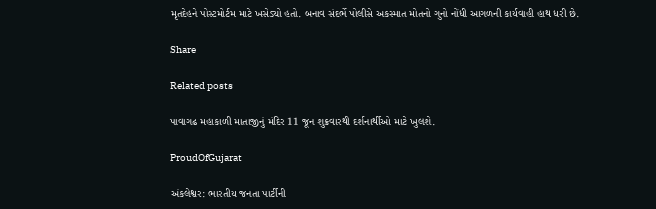મૃતદેહને પોસ્ટમોર્ટમ માટે ખસેડ્યો હતો. બનાવ સંદર્ભે પોલીસે અકસ્માત મોતનો ગુનો નોંધી આગળની કાર્યવાહી હાથ ધરી છે.

Share

Related posts

પાવાગઢ મહાકાળી માતાજીનું મંદિર 11 જૂન શુક્રવારથી દર્શનાર્થીઓ માટે ખુલશે.

ProudOfGujarat

અંકલેશ્વર: ભારતીય જનતા પાર્ટીની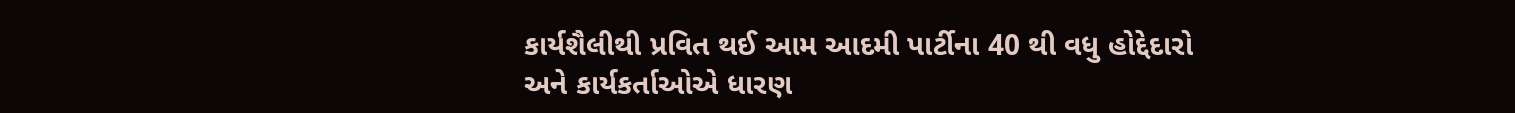કાર્યશૈલીથી પ્રવિત થઈ આમ આદમી પાર્ટીના 40 થી વધુ હોદ્દેદારો અને કાર્યકર્તાઓએ ધારણ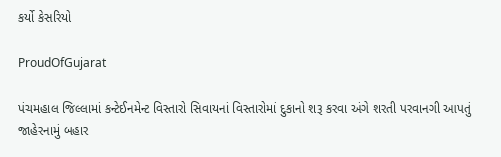કર્યો કેસરિયો

ProudOfGujarat

પંચમહાલ જિલ્લામાં કન્ટેઈનમેન્ટ વિસ્તારો સિવાયનાં વિસ્તારોમાં દુકાનો શરૂ કરવા અંગે શરતી પરવાનગી આપતું જાહેરનામું બહાર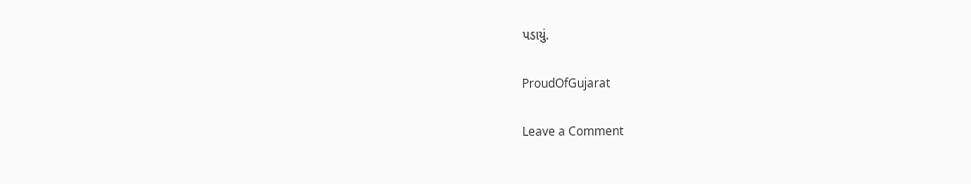પડાયું.

ProudOfGujarat

Leave a Comment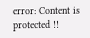error: Content is protected !!